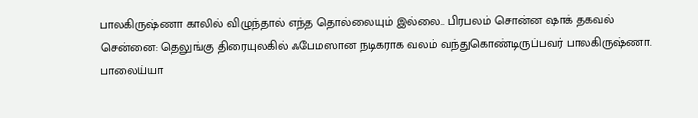பாலகிருஷ்ணா காலில் விழுந்தால் எந்த தொல்லையும் இல்லை.. பிரபலம் சொன்ன ஷாக் தகவல்
சென்னை: தெலுங்கு திரையுலகில் ஃபேமஸான நடிகராக வலம் வந்துகொண்டிருப்பவர் பாலகிருஷ்ணா. பாலைய்யா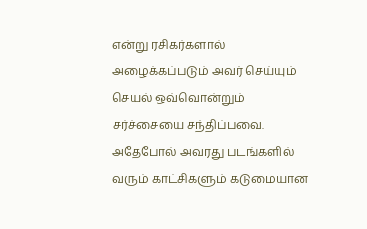என்று ரசிகர்களால் அழைக்கப்படும் அவர் செய்யும் செயல் ஒவ்வொன்றும் சர்ச்சையை சந்திப்பவை. அதேபோல் அவரது படங்களில் வரும் காட்சிகளும் கடுமையான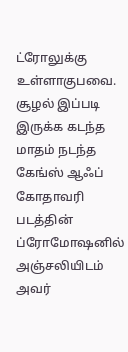ட்ரோலுக்கு உள்ளாகுபவை. சூழல் இப்படி இருக்க கடந்த மாதம் நடந்த கேங்ஸ் ஆஃப் கோதாவரி படத்தின் ப்ரோமோஷனில் அஞ்சலியிடம் அவர்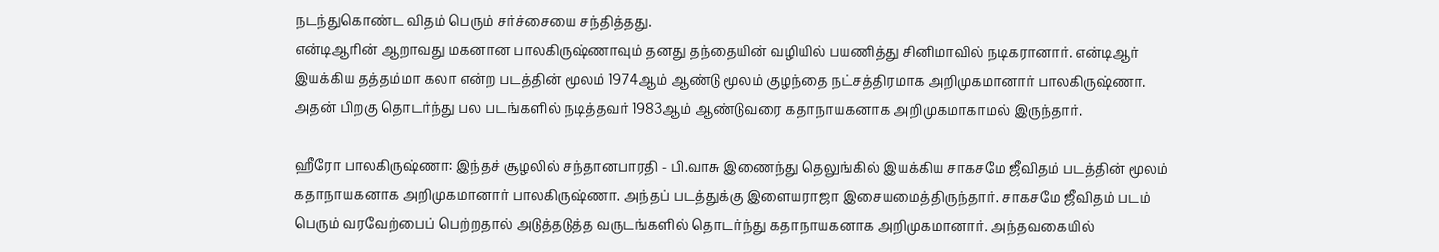நடந்துகொண்ட விதம் பெரும் சர்ச்சையை சந்தித்தது.
என்டிஆரின் ஆறாவது மகனான பாலகிருஷ்ணாவும் தனது தந்தையின் வழியில் பயணித்து சினிமாவில் நடிகரானார். என்டிஆர் இயக்கிய தத்தம்மா கலா என்ற படத்தின் மூலம் 1974ஆம் ஆண்டு மூலம் குழந்தை நட்சத்திரமாக அறிமுகமானார் பாலகிருஷ்ணா. அதன் பிறகு தொடர்ந்து பல படங்களில் நடித்தவர் 1983ஆம் ஆண்டுவரை கதாநாயகனாக அறிமுகமாகாமல் இருந்தார்.

ஹீரோ பாலகிருஷ்ணா: இந்தச் சூழலில் சந்தானபாரதி - பி.வாசு இணைந்து தெலுங்கில் இயக்கிய சாகசமே ஜீவிதம் படத்தின் மூலம் கதாநாயகனாக அறிமுகமானார் பாலகிருஷ்ணா. அந்தப் படத்துக்கு இளையராஜா இசையமைத்திருந்தார். சாகசமே ஜீவிதம் படம் பெரும் வரவேற்பைப் பெற்றதால் அடுத்தடுத்த வருடங்களில் தொடர்ந்து கதாநாயகனாக அறிமுகமானார். அந்தவகையில்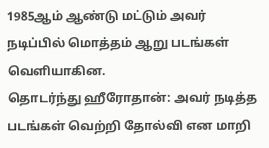1985ஆம் ஆண்டு மட்டும் அவர் நடிப்பில் மொத்தம் ஆறு படங்கள் வெளியாகின.
தொடர்ந்து ஹீரோதான்: அவர் நடித்த படங்கள் வெற்றி தோல்வி என மாறி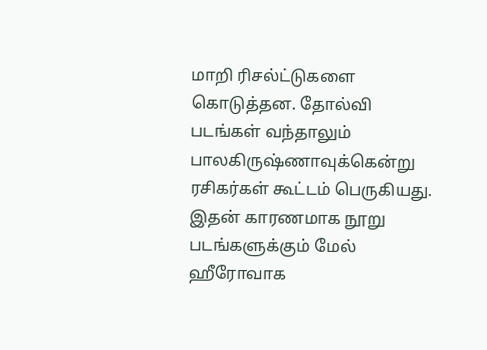மாறி ரிசல்ட்டுகளை கொடுத்தன. தோல்வி படங்கள் வந்தாலும் பாலகிருஷ்ணாவுக்கென்று ரசிகர்கள் கூட்டம் பெருகியது. இதன் காரணமாக நூறு படங்களுக்கும் மேல் ஹீரோவாக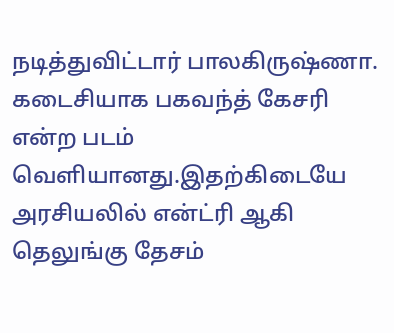நடித்துவிட்டார் பாலகிருஷ்ணா. கடைசியாக பகவந்த் கேசரி என்ற படம் வெளியானது.இதற்கிடையே அரசியலில் என்ட்ரி ஆகி தெலுங்கு தேசம்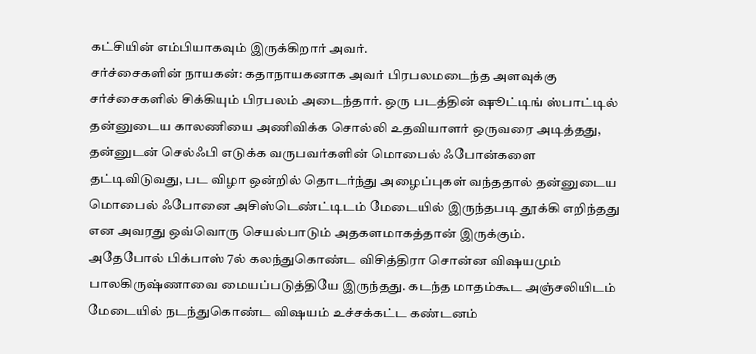கட்சியின் எம்பியாகவும் இருக்கிறார் அவர்.
சர்ச்சைகளின் நாயகன்: கதாநாயகனாக அவர் பிரபலமடைந்த அளவுக்கு சர்ச்சைகளில் சிக்கியும் பிரபலம் அடைந்தார். ஒரு படத்தின் ஷூட்டிங் ஸ்பாட்டில் தன்னுடைய காலணியை அணிவிக்க சொல்லி உதவியாளர் ஒருவரை அடித்தது, தன்னுடன் செல்ஃபி எடுக்க வருபவர்களின் மொபைல் ஃபோன்களை தட்டிவிடுவது, பட விழா ஒன்றில் தொடர்ந்து அழைப்புகள் வந்ததால் தன்னுடைய மொபைல் ஃபோனை அசிஸ்டெண்ட்டிடம் மேடையில் இருந்தபடி தூக்கி எறிந்தது என அவரது ஒவ்வொரு செயல்பாடும் அதகளமாகத்தான் இருக்கும்.
அதேபோல் பிக்பாஸ் 7ல் கலந்துகொண்ட விசித்திரா சொன்ன விஷயமும் பாலகிருஷ்ணாவை மையப்படுத்தியே இருந்தது. கடந்த மாதம்கூட அஞ்சலியிடம் மேடையில் நடந்துகொண்ட விஷயம் உச்சக்கட்ட கண்டனம்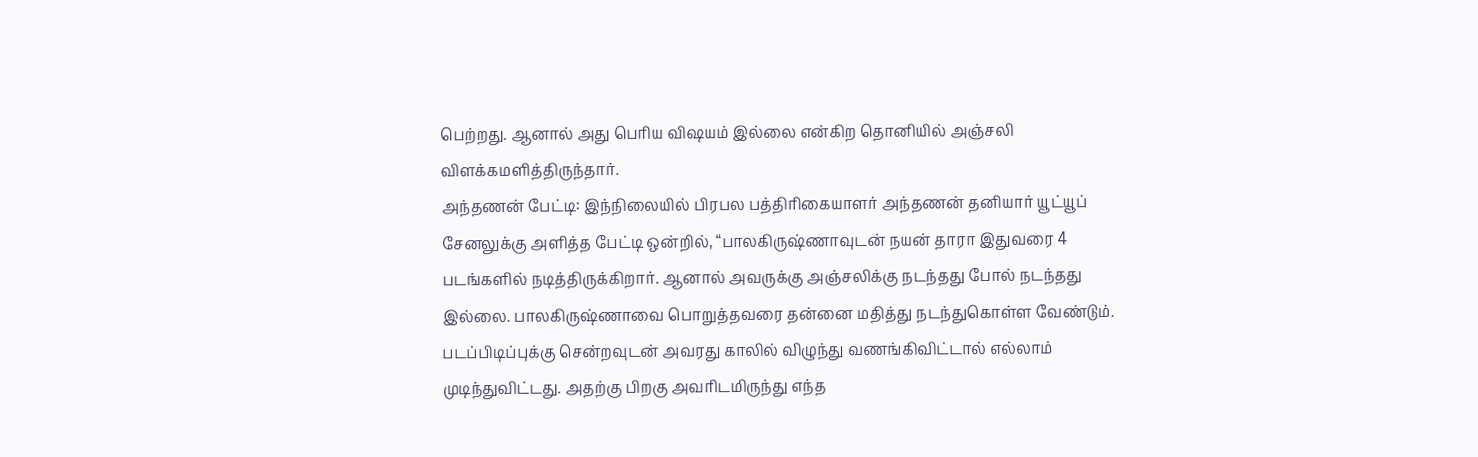பெற்றது. ஆனால் அது பெரிய விஷயம் இல்லை என்கிற தொனியில் அஞ்சலி விளக்கமளித்திருந்தார்.
அந்தணன் பேட்டி: இந்நிலையில் பிரபல பத்திரிகையாளர் அந்தணன் தனியார் யூட்யூப் சேனலுக்கு அளித்த பேட்டி ஒன்றில், “பாலகிருஷ்ணாவுடன் நயன் தாரா இதுவரை 4 படங்களில் நடித்திருக்கிறார். ஆனால் அவருக்கு அஞ்சலிக்கு நடந்தது போல் நடந்தது இல்லை. பாலகிருஷ்ணாவை பொறுத்தவரை தன்னை மதித்து நடந்துகொள்ள வேண்டும். படப்பிடிப்புக்கு சென்றவுடன் அவரது காலில் விழுந்து வணங்கிவிட்டால் எல்லாம் முடிந்துவிட்டது. அதற்கு பிறகு அவரிடமிருந்து எந்த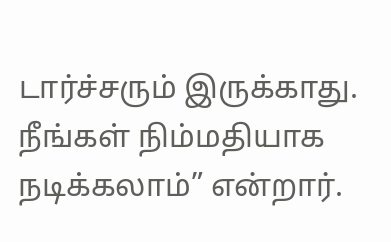டார்ச்சரும் இருக்காது. நீங்கள் நிம்மதியாக நடிக்கலாம்” என்றார்.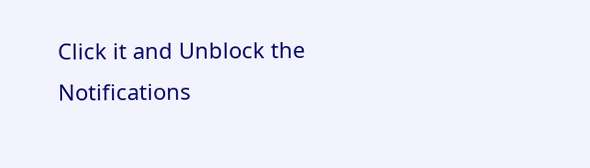Click it and Unblock the Notifications